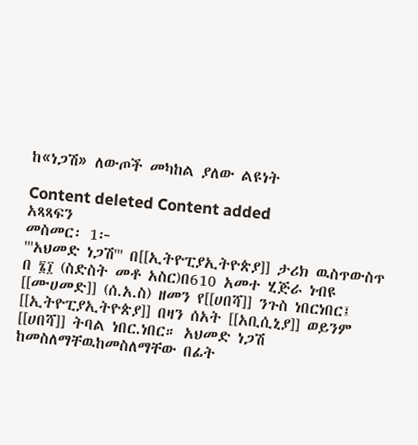ከ«ነጋሽ» ለውጦች መካከል ያለው ልዩነት

Content deleted Content added
አጻጻፍን
መስመር፡ 1፦
'''አህመድ ነጋሽ''' በ[[ኢትዮፒያኢትዮጵያ]] ታሪክ ዉስጥውስጥ በ ፮፲ (ስድስት መቶ አስር)በ610 አመተ ሂጅራ ነብዩ [[ሙሀመድ]] (ሰ.አ.ስ) ዘመን የ[[ሀበሻ]] ንጉስ ነበርነበር፤ [[ኢትዮፒያኢትዮጵያ]] በዛን ሰአት [[አቢሲኒያ]] ወይንም [[ሀበሻ]] ትባል ነበር.ነበር። አህመድ ነጋሽ ከመስለማቸዉከመስለማቸው በፊት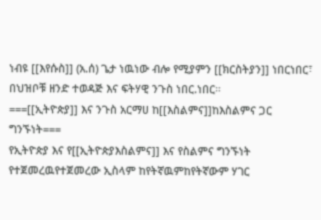ነብዩ [[እየሱስ]] (አ.ሰ) ጌታ ነዉነው ብሎ የሚያምን [[ክርስትያን]] ነበርነበር፣ በህዝቦቹ ዘንድ ተወዳጅ እና ፍትሃዊ ንጉስ ነበር.ነበር።
===[[ኢትዮጵያ]] እና ንጉስ አርማሀ ከ[[እስልምና]]ከእስልምና ጋር ግንኙነት===
የኢትዮጵያ እና የ[[ኢትዮጵያእስልምና]] እና የስልምና ግንኙነት የተጀመረዉየተጀመረው ኢስላም ከየትኛዉምከየትኛውም ሃገር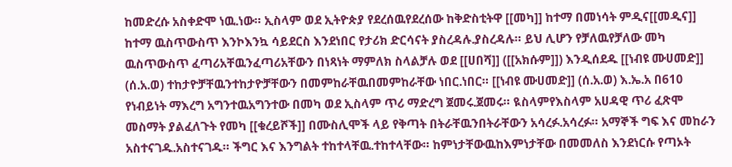ከመድረሱ አስቀድሞ ነዉ.ነው። ኢስላም ወደ ኢትዮጵያ የደረሰዉየደረሰው ከቅድስቲትዋ [[መካ]] ከተማ በመነሳት ምዲና[[መዲና]] ከተማ ዉስጥውስጥ እንኮእንኳ ሳይደርስ እንደነበር የታሪክ ድርሳናት ያስረዳሉ.ያስረዳሉ። ይህ ሊሆን የቻለዉየቻለው መካ ዉስጥውስጥ ፈጣሪአቸዉንፈጣሪአቸውን በነጻነት ማምለክ ስላልቻሉ ወደ [[ሀበሻ]] ([[አክሱም]]) እንዲሰደዱ [[ነብዩ ሙሀመድ]] (ሰ.አ.ወ) ተከታዮቻቸዉንተከታዮቻቸውን በመምከራቸዉበመምከራቸው ነበር.ነበር። [[ነብዩ ሙሀመድ]] (ሰ.አ.ወ) እ.ኤ.አ በ610 የነብይነት ማእረግ አግንተዉአግንተው በመካ ወደ ኢስላም ጥሪ ማድረግ ጀመሩ.ጀመሩ። ዪስላምየእስላም አሀዳዊ ጥሪ ፈጽሞ መስማት ያልፈለጉት የመካ [[ቁረይሾች]] በሙስሊሞች ላይ የቅጣት በትራቸዉንበትራቸውን አሳረፉ.አሳረፉ። አማኞች ግፍ እና መከራን አስተናገዱ.አስተናገዱ። ችግር እና እንግልት ተከተላቸዉ.ተከተላቸው። ከምነታቸውዉከእምነታቸው በመመለስ እንደነርሱ የጣኦት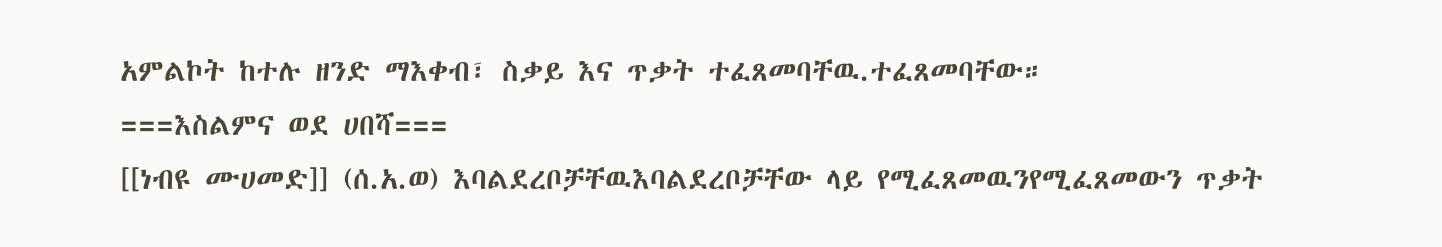አምልኮት ከተሉ ዘንድ ማእቀብ፣ ስቃይ እና ጥቃት ተፈጸመባቸዉ.ተፈጸመባቸው።
===እስልምና ወደ ሀበሻ===
[[ነብዩ ሙሀመድ]] (ሰ.አ.ወ) እባልደረቦቻቸዉእባልደረቦቻቸው ላይ የሚፈጸመዉንየሚፈጸመውን ጥቃት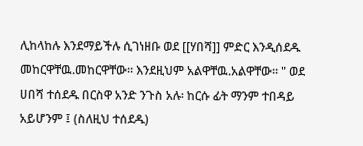ሊከላከሉ እንደማይችሉ ሲገነዘቡ ወደ [[ሃበሻ]] ምድር እንዲሰደዱ መከርዋቸዉ.መከርዋቸው። እንደዚህም አልዋቸዉ.አልዋቸው። " ወደ ሀበሻ ተሰደዱ በርስዋ አንድ ንጉስ አሉ፡ ከርሱ ፊት ማንም ተበዳይ አይሆንም ፤ (ስለዚህ ተሰደዱ)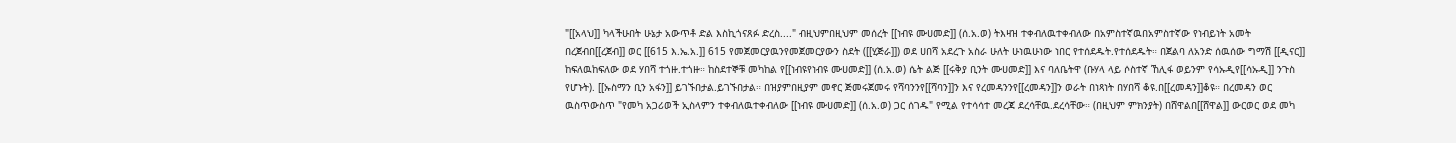"[[አላህ]] ካላችሁበት ሁኔታ አውጥቶ ድል እስኪጎናጸፉ ድረስ...." ብዚህምበዚህም መሰረት [[ነብዩ ሙሀመድ]] (ሰ.አ.ወ) ትእዛዝ ተቀብለዉተቀብለው በአምስተኛዉበአምስተኛው የነብይነት አመት በረጀብበ[[ረጀብ]] ወር [[615 እ.ኤ.አ.]] 615 የመጀመርያዉንየመጀመርያውን ስደት ([[ሂጅራ]]) ወደ ሀበሻ አደረጉ አስራ ሁለት ሁነዉሁነው ነበር የተሰደዱት.የተሰደዱት። በጀልባ ለአንድ ሰዉሰው ግማሽ [[ዲናር]] ከፍለዉከፍለው ወደ ሃበሻ ተጎዙ.ተጎዙ። ከስደተኞቹ መካከል የ[[ነብዩየነብዩ ሙሀመድ]] (ሰ.አ.ወ) ሴት ልጅ [[ሩቅያ ቢንት ሙሀመድ]] እና ባለቤትዋ (ቡሃላ ላይ ሶስተኛ ኸሊፋ ወይንም የሳኡዲየ[[ሳኡዲ]] ንጉስ የሆኑት). [[ኡስማን ቢን አፋን]] ይገኙበታል.ይገኙበታል። በዝያምበዚያም መኖር ጅመሩጀመሩ የሻባንንየ[[ሻባን]]ን እና የረመዳንንየ[[ረመዳን]]ን ወራት በነጻነት በሃበሻ ቆዩ.በ[[ረመዳን]]ቆዩ። በረመዳን ወር ዉስጥውስጥ "የመካ አጋሪወች ኢስላምን ተቀብለዉተቀብለው [[ነብዩ ሙሀመድ]] (ሰ.አ.ወ) ጋር ሰገዱ" የሚል የተሳሳተ መረጃ ደረሳቸዉ.ደረሳቸው። (በዚህም ምክንያት) በሸዋልበ[[ሸዋል]] ውርወር ወደ መካ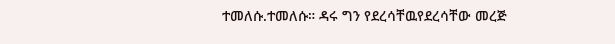ተመለሱ.ተመለሱ። ዳሩ ግን የደረሳቸዉየደረሳቸው መረጅ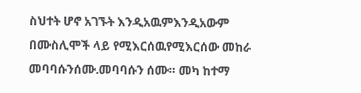ስህተት ሆኖ አገኙት እንዲአዉምእንዲአውም በሙስሊሞች ላይ የሚእርሰዉየሚእርሰው መከራ መባባሱንሰሙ.መባባሱን ሰሙ። መካ ከተማ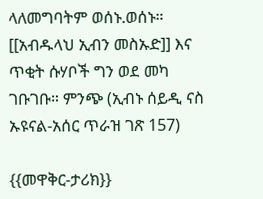ላለመግባትም ወሰኑ.ወሰኑ። [[አብዱላህ ኢብን መስኡድ]] እና ጥቂት ሱሃቦች ግን ወደ መካ ገቡገቡ። ምንጭ (ኢብኑ ሰይዲ ናስ ኡዩናል-አሰር ጥራዝ ገጽ 157)

{{መዋቅር-ታሪክ}}